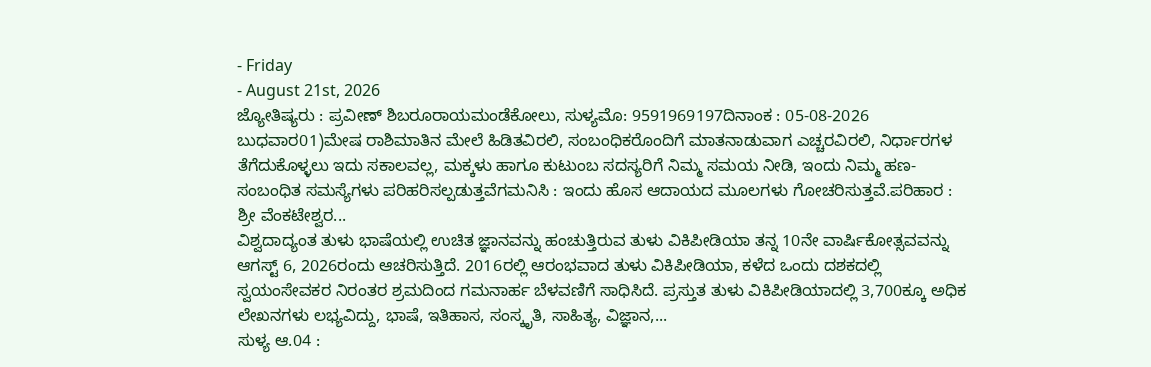- Friday
- August 21st, 2026
ಜ್ಯೋತಿಷ್ಯರು : ಪ್ರವೀಣ್ ಶಿಬರೂರಾಯಮಂಡೆಕೋಲು, ಸುಳ್ಯಮೊ: 9591969197ದಿನಾಂಕ : 05-08-2026 ಬುಧವಾರ01)ಮೇಷ ರಾಶಿಮಾತಿನ ಮೇಲೆ ಹಿಡಿತವಿರಲಿ, ಸಂಬಂಧಿಕರೊಂದಿಗೆ ಮಾತನಾಡುವಾಗ ಎಚ್ಚರವಿರಲಿ, ನಿರ್ಧಾರಗಳ ತೆಗೆದುಕೊಳ್ಳಲು ಇದು ಸಕಾಲವಲ್ಲ, ಮಕ್ಕಳು ಹಾಗೂ ಕುಟುಂಬ ಸದಸ್ಯರಿಗೆ ನಿಮ್ಮ ಸಮಯ ನೀಡಿ, ಇಂದು ನಿಮ್ಮ ಹಣ-ಸಂಬಂಧಿತ ಸಮಸ್ಯೆಗಳು ಪರಿಹರಿಸಲ್ಪಡುತ್ತವೆಗಮನಿಸಿ : ಇಂದು ಹೊಸ ಆದಾಯದ ಮೂಲಗಳು ಗೋಚರಿಸುತ್ತವೆ.ಪರಿಹಾರ : ಶ್ರೀ ವೆಂಕಟೇಶ್ವರ...
ವಿಶ್ವದಾದ್ಯಂತ ತುಳು ಭಾಷೆಯಲ್ಲಿ ಉಚಿತ ಜ್ಞಾನವನ್ನು ಹಂಚುತ್ತಿರುವ ತುಳು ವಿಕಿಪೀಡಿಯಾ ತನ್ನ 10ನೇ ವಾರ್ಷಿಕೋತ್ಸವವನ್ನು ಆಗಸ್ಟ್ 6, 2026ರಂದು ಆಚರಿಸುತ್ತಿದೆ. 2016ರಲ್ಲಿ ಆರಂಭವಾದ ತುಳು ವಿಕಿಪೀಡಿಯಾ, ಕಳೆದ ಒಂದು ದಶಕದಲ್ಲಿ ಸ್ವಯಂಸೇವಕರ ನಿರಂತರ ಶ್ರಮದಿಂದ ಗಮನಾರ್ಹ ಬೆಳವಣಿಗೆ ಸಾಧಿಸಿದೆ. ಪ್ರಸ್ತುತ ತುಳು ವಿಕಿಪೀಡಿಯಾದಲ್ಲಿ 3,700ಕ್ಕೂ ಅಧಿಕ ಲೇಖನಗಳು ಲಭ್ಯವಿದ್ದು, ಭಾಷೆ, ಇತಿಹಾಸ, ಸಂಸ್ಕೃತಿ, ಸಾಹಿತ್ಯ, ವಿಜ್ಞಾನ,...
ಸುಳ್ಯ ಆ.04 :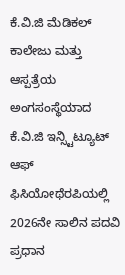ಕೆ.ವಿ.ಜಿ ಮೆಡಿಕಲ್ ಕಾಲೇಜು ಮತ್ತು ಆಸ್ಪತ್ರೆಯ ಅಂಗಸಂಸ್ಥೆಯಾದ ಕೆ.ವಿ.ಜಿ ಇನ್ಸ್ಟಿಟ್ಯೂಟ್ ಆಫ್ ಫಿಸಿಯೋಥೆರಪಿಯಲ್ಲಿ 2026ನೇ ಸಾಲಿನ ಪದವಿ ಪ್ರಧಾನ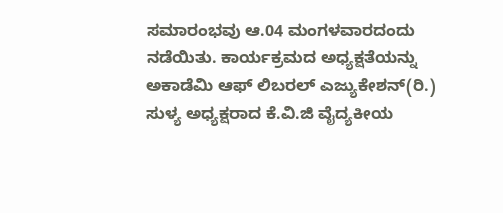ಸಮಾರಂಭವು ಆ.04 ಮಂಗಳವಾರದಂದು ನಡೆಯಿತು. ಕಾರ್ಯಕ್ರಮದ ಅಧ್ಯಕ್ಷತೆಯನ್ನು ಅಕಾಡೆಮಿ ಆಫ್ ಲಿಬರಲ್ ಎಜ್ಯುಕೇಶನ್(ರಿ.) ಸುಳ್ಯ ಅಧ್ಯಕ್ಷರಾದ ಕೆ.ವಿ.ಜಿ ವೈದ್ಯಕೀಯ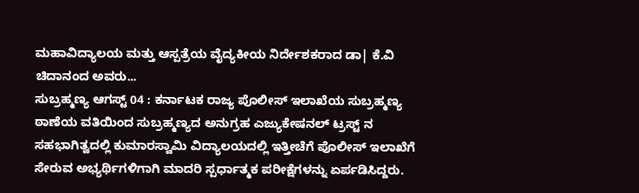ಮಹಾವಿದ್ಯಾಲಯ ಮತ್ತು ಆಸ್ಪತ್ರೆಯ ವೈದ್ಯಕೀಯ ನಿರ್ದೇಶಕರಾದ ಡಾ| ಕೆ.ವಿ ಚಿದಾನಂದ ಅವರು...
ಸುಬ್ರಹ್ಮಣ್ಯ ಆಗಸ್ಟ್ 04 : ಕರ್ನಾಟಕ ರಾಜ್ಯ ಪೊಲೀಸ್ ಇಲಾಖೆಯ ಸುಬ್ರಹ್ಮಣ್ಯ ಠಾಣೆಯ ವತಿಯಿಂದ ಸುಬ್ರಹ್ಮಣ್ಯದ ಅನುಗ್ರಹ ಎಜ್ಯುಕೇಷನಲ್ ಟ್ರಸ್ಟ್ ನ ಸಹಭಾಗಿತ್ವದಲ್ಲಿ ಕುಮಾರಸ್ವಾಮಿ ವಿದ್ಯಾಲಯದಲ್ಲಿ ಇತ್ತೀಚೆಗೆ ಪೊಲೀಸ್ ಇಲಾಖೆಗೆ ಸೇರುವ ಅಭ್ಯರ್ಥಿಗಳಿಗಾಗಿ ಮಾದರಿ ಸ್ಪರ್ಧಾತ್ಮಕ ಪರೀಕ್ಷೆಗಳನ್ನು ಏರ್ಪಡಿಸಿದ್ದರು.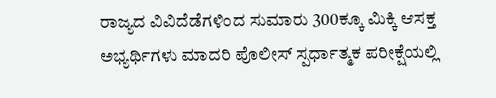ರಾಜ್ಯದ ವಿವಿದೆಡೆಗಳಿಂದ ಸುಮಾರು 300ಕ್ಕೂ ಮಿಕ್ಕಿ ಆಸಕ್ತ ಅಭ್ಯರ್ಥಿಗಳು ಮಾದರಿ ಪೊಲೀಸ್ ಸ್ಪರ್ಧಾತ್ಮಕ ಪರೀಕ್ಷೆಯಲ್ಲಿ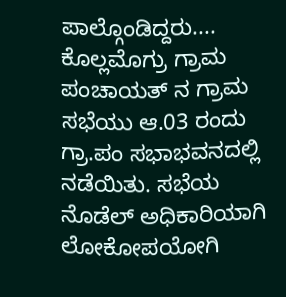ಪಾಲ್ಗೊಂಡಿದ್ದರು....
ಕೊಲ್ಲಮೊಗ್ರು ಗ್ರಾಮ ಪಂಚಾಯತ್ ನ ಗ್ರಾಮ ಸಭೆಯು ಆ.03 ರಂದು ಗ್ರಾ.ಪಂ ಸಭಾಭವನದಲ್ಲಿ ನಡೆಯಿತು. ಸಭೆಯ ನೊಡೆಲ್ ಅಧಿಕಾರಿಯಾಗಿ ಲೋಕೋಪಯೋಗಿ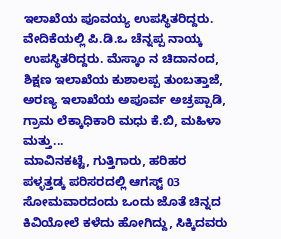ಇಲಾಖೆಯ ಪೂವಯ್ಯ ಉಪಸ್ಥಿತರಿದ್ದರು. ವೇದಿಕೆಯಲ್ಲಿ ಪಿ.ಡಿ.ಒ ಚೆನ್ನಪ್ಪ ನಾಯ್ಕ ಉಪಸ್ಥಿತರಿದ್ದರು. ಮೆಸ್ಕಾಂ ನ ಚಿದಾನಂದ, ಶಿಕ್ಷಣ ಇಲಾಖೆಯ ಕುಶಾಲಪ್ಪ ತುಂಬತ್ತಾಜೆ, ಅರಣ್ಯ ಇಲಾಖೆಯ ಅಪೂರ್ವ ಅಚ್ರಪ್ಪಾಡಿ, ಗ್ರಾಮ ಲೆಕ್ಕಾಧಿಕಾರಿ ಮಧು ಕೆ.ಬಿ, ಮಹಿಳಾ ಮತ್ತು...
ಮಾವಿನಕಟ್ಟೆ, ಗುತ್ತಿಗಾರು, ಹರಿಹರ ಪಳ್ಳತ್ತಡ್ಕ ಪರಿಸರದಲ್ಲಿ ಆಗಸ್ಟ್ 03 ಸೋಮವಾರದಂದು ಒಂದು ಜೊತೆ ಚಿನ್ನದ ಕಿವಿಯೋಲೆ ಕಳೆದು ಹೋಗಿದ್ದು, ಸಿಕ್ಕಿದವರು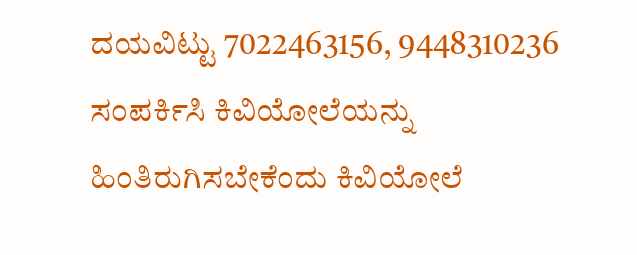ದಯವಿಟ್ಟು 7022463156, 9448310236 ಸಂಪರ್ಕಿಸಿ ಕಿವಿಯೋಲೆಯನ್ನು ಹಿಂತಿರುಗಿಸಬೇಕೆಂದು ಕಿವಿಯೋಲೆ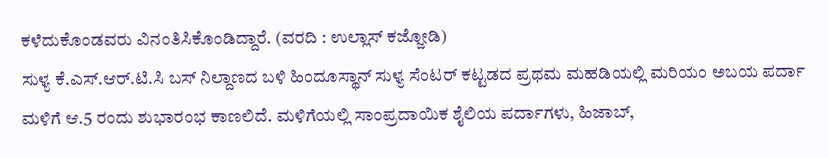ಕಳೆದುಕೊಂಡವರು ವಿನಂತಿಸಿಕೊಂಡಿದ್ದಾರೆ. (ವರದಿ : ಉಲ್ಲಾಸ್ ಕಜ್ಜೋಡಿ)
ಸುಳ್ಯ ಕೆ.ಎಸ್.ಆರ್.ಟಿ.ಸಿ ಬಸ್ ನಿಲ್ದಾಣದ ಬಳಿ ಹಿಂದೂಸ್ಥಾನ್ ಸುಳ್ಯ ಸೆಂಟರ್ ಕಟ್ಟಡದ ಪ್ರಥಮ ಮಹಡಿಯಲ್ಲಿ ಮರಿಯಂ ಅಬಯ ಪರ್ದಾ ಮಳಿಗೆ ಆ.5 ರಂದು ಶುಭಾರಂಭ ಕಾಣಲಿದೆ. ಮಳಿಗೆಯಲ್ಲಿ ಸಾಂಪ್ರದಾಯಿಕ ಶೈಲಿಯ ಪರ್ದಾಗಳು, ಹಿಜಾಬ್,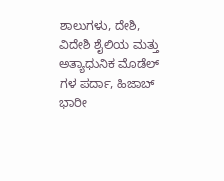ಶಾಲುಗಳು, ದೇಶಿ, ವಿದೇಶಿ ಶೈಲಿಯ ಮತ್ತು ಅತ್ಯಾಧುನಿಕ ಮೊಡೆಲ್ ಗಳ ಪರ್ದಾ, ಹಿಜಾಬ್ ಭಾರೀ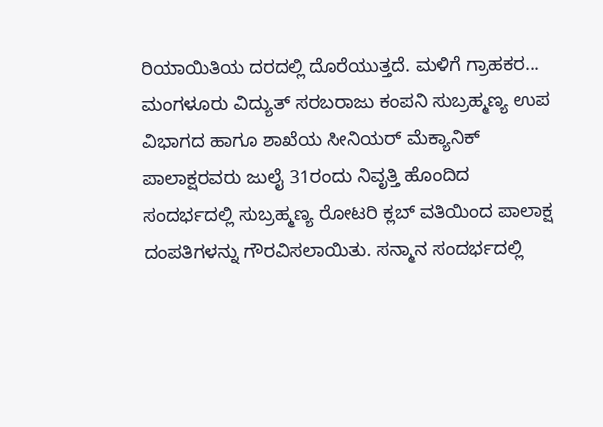ರಿಯಾಯಿತಿಯ ದರದಲ್ಲಿ ದೊರೆಯುತ್ತದೆ. ಮಳಿಗೆ ಗ್ರಾಹಕರ...
ಮಂಗಳೂರು ವಿದ್ಯುತ್ ಸರಬರಾಜು ಕಂಪನಿ ಸುಬ್ರಹ್ಮಣ್ಯ ಉಪ ವಿಭಾಗದ ಹಾಗೂ ಶಾಖೆಯ ಸೀನಿಯರ್ ಮೆಕ್ಯಾನಿಕ್ ಪಾಲಾಕ್ಷರವರು ಜುಲೈ 31ರಂದು ನಿವೃತ್ತಿ ಹೊಂದಿದ ಸಂದರ್ಭದಲ್ಲಿ ಸುಬ್ರಹ್ಮಣ್ಯ ರೋಟರಿ ಕ್ಲಬ್ ವತಿಯಿಂದ ಪಾಲಾಕ್ಷ ದಂಪತಿಗಳನ್ನು ಗೌರವಿಸಲಾಯಿತು. ಸನ್ಮಾನ ಸಂದರ್ಭದಲ್ಲಿ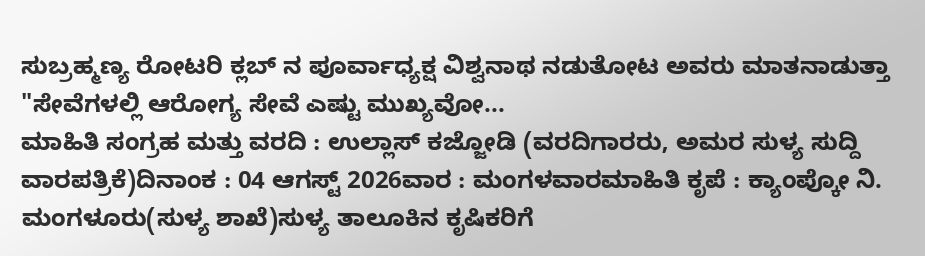ಸುಬ್ರಹ್ಮಣ್ಯ ರೋಟರಿ ಕ್ಲಬ್ ನ ಪೂರ್ವಾಧ್ಯಕ್ಷ ವಿಶ್ವನಾಥ ನಡುತೋಟ ಅವರು ಮಾತನಾಡುತ್ತಾ "ಸೇವೆಗಳಲ್ಲಿ ಆರೋಗ್ಯ ಸೇವೆ ಎಷ್ಟು ಮುಖ್ಯವೋ...
ಮಾಹಿತಿ ಸಂಗ್ರಹ ಮತ್ತು ವರದಿ : ಉಲ್ಲಾಸ್ ಕಜ್ಜೋಡಿ (ವರದಿಗಾರರು, ಅಮರ ಸುಳ್ಯ ಸುದ್ದಿ ವಾರಪತ್ರಿಕೆ)ದಿನಾಂಕ : 04 ಆಗಸ್ಟ್ 2026ವಾರ : ಮಂಗಳವಾರಮಾಹಿತಿ ಕೃಪೆ : ಕ್ಯಾಂಪ್ಕೋ ನಿ. ಮಂಗಳೂರು(ಸುಳ್ಯ ಶಾಖೆ)ಸುಳ್ಯ ತಾಲೂಕಿನ ಕೃಷಿಕರಿಗೆ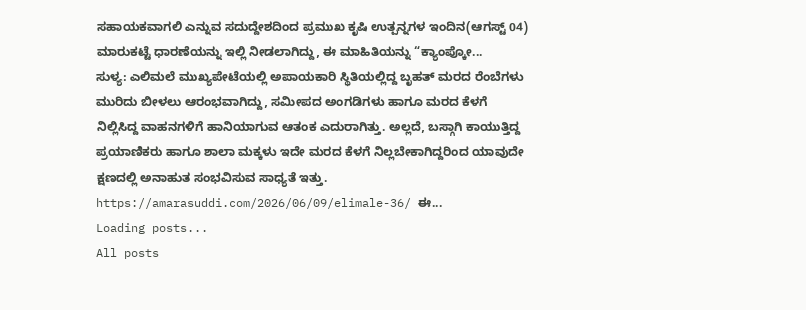ಸಹಾಯಕವಾಗಲಿ ಎನ್ನುವ ಸದುದ್ದೇಶದಿಂದ ಪ್ರಮುಖ ಕೃಷಿ ಉತ್ಪನ್ನಗಳ ಇಂದಿನ(ಆಗಸ್ಟ್ 04) ಮಾರುಕಟ್ಟೆ ಧಾರಣೆಯನ್ನು ಇಲ್ಲಿ ನೀಡಲಾಗಿದ್ದು, ಈ ಮಾಹಿತಿಯನ್ನು “ಕ್ಯಾಂಪ್ಕೋ...
ಸುಳ್ಯ: ಎಲಿಮಲೆ ಮುಖ್ಯಪೇಟೆಯಲ್ಲಿ ಅಪಾಯಕಾರಿ ಸ್ಥಿತಿಯಲ್ಲಿದ್ದ ಬೃಹತ್ ಮರದ ರೆಂಬೆಗಳು ಮುರಿದು ಬೀಳಲು ಆರಂಭವಾಗಿದ್ದು, ಸಮೀಪದ ಅಂಗಡಿಗಳು ಹಾಗೂ ಮರದ ಕೆಳಗೆ ನಿಲ್ಲಿಸಿದ್ದ ವಾಹನಗಳಿಗೆ ಹಾನಿಯಾಗುವ ಆತಂಕ ಎದುರಾಗಿತ್ತು. ಅಲ್ಲದೆ, ಬಸ್ಗಾಗಿ ಕಾಯುತ್ತಿದ್ದ ಪ್ರಯಾಣಿಕರು ಹಾಗೂ ಶಾಲಾ ಮಕ್ಕಳು ಇದೇ ಮರದ ಕೆಳಗೆ ನಿಲ್ಲಬೇಕಾಗಿದ್ದರಿಂದ ಯಾವುದೇ ಕ್ಷಣದಲ್ಲಿ ಅನಾಹುತ ಸಂಭವಿಸುವ ಸಾಧ್ಯತೆ ಇತ್ತು. https://amarasuddi.com/2026/06/09/elimale-36/ ಈ...
Loading posts...
All posts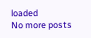loaded
No more posts